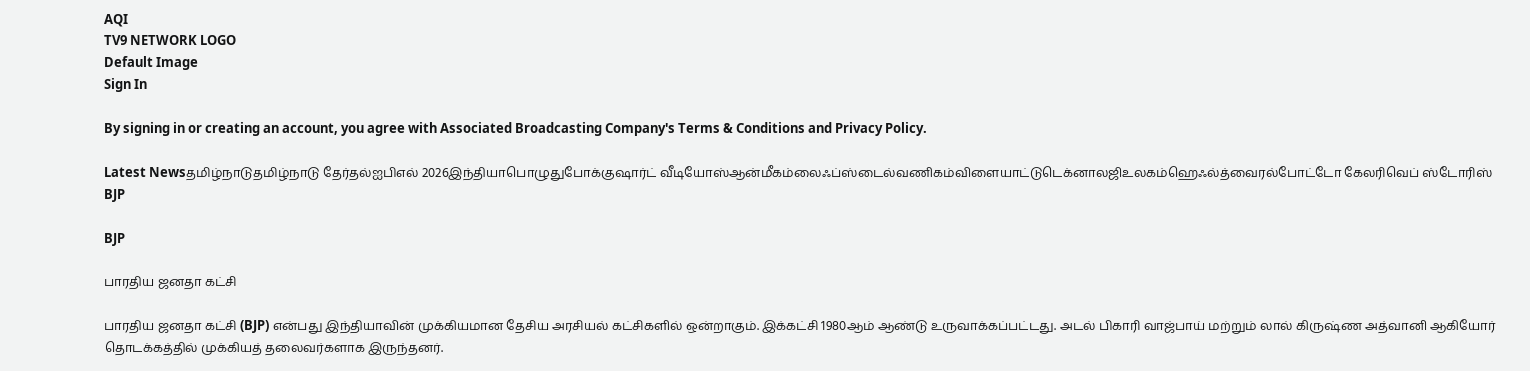AQI
TV9 NETWORK LOGO
Default Image
Sign In

By signing in or creating an account, you agree with Associated Broadcasting Company's Terms & Conditions and Privacy Policy.

Latest Newsதமிழ்நாடுதமிழ்நாடு தேர்தல்ஐபிஎல் 2026இந்தியாபொழுதுபோக்குஷார்ட் வீடியோஸ்ஆன்மீகம்லைஃப்ஸ்டைல்வணிகம்விளையாட்டுடெக்னாலஜிஉலகம்ஹெஃல்த்வைரல்போட்டோ கேலரிவெப் ஸ்டோரிஸ்
BJP

BJP

பாரதிய ஜனதா கட்சி

பாரதிய ஜனதா கட்சி (BJP) என்பது இந்தியாவின் முக்கியமான தேசிய அரசியல் கட்சிகளில் ஒன்றாகும். இக்கட்சி 1980ஆம் ஆண்டு உருவாக்கப்பட்டது. அடல் பிகாரி வாஜ்பாய் மற்றும் லால் கிருஷ்ண அத்வானி ஆகியோர் தொடக்கத்தில் முக்கியத் தலைவர்களாக இருந்தனர்.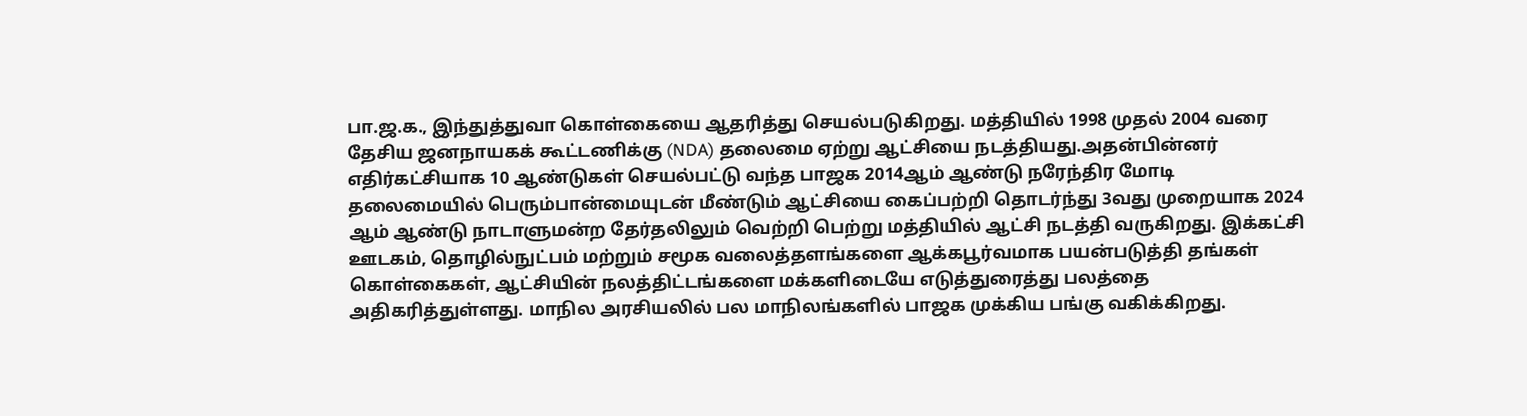பா.ஜ.க., இந்துத்துவா கொள்கையை ஆதரித்து செயல்படுகிறது. மத்தியில் 1998 முதல் 2004 வரை தேசிய ஜனநாயகக் கூட்டணிக்கு (NDA) தலைமை ஏற்று ஆட்சியை நடத்தியது.அதன்பின்னர் எதிர்கட்சியாக 10 ஆண்டுகள் செயல்பட்டு வந்த பாஜக 2014ஆம் ஆண்டு நரேந்திர மோடி தலைமையில் பெரும்பான்மையுடன் மீண்டும் ஆட்சியை கைப்பற்றி தொடர்ந்து 3வது முறையாக 2024 ஆம் ஆண்டு நாடாளுமன்ற தேர்தலிலும் வெற்றி பெற்று மத்தியில் ஆட்சி நடத்தி வருகிறது. இக்கட்சி ஊடகம், தொழில்நுட்பம் மற்றும் சமூக வலைத்தளங்களை ஆக்கபூர்வமாக பயன்படுத்தி தங்கள் கொள்கைகள், ஆட்சியின் நலத்திட்டங்களை மக்களிடையே எடுத்துரைத்து பலத்தை அதிகரித்துள்ளது. மாநில அரசியலில் பல மாநிலங்களில் பாஜக முக்கிய பங்கு வகிக்கிறது.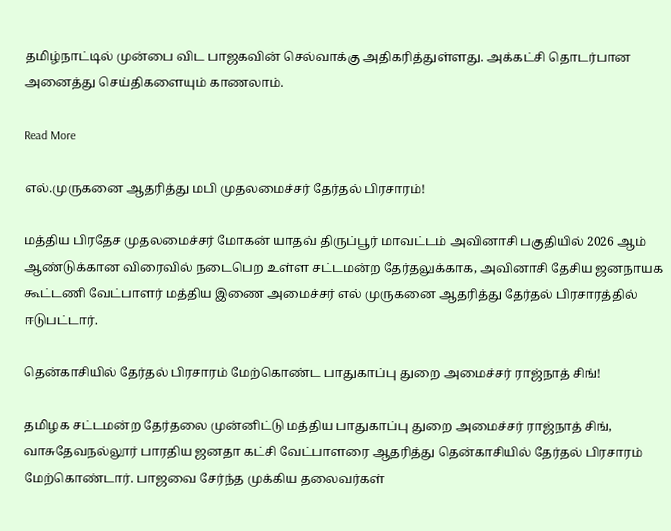தமிழ்நாட்டில் முன்பை விட பாஜகவின் செல்வாக்கு அதிகரித்துள்ளது. அக்கட்சி தொடர்பான அனைத்து செய்திகளையும் காணலாம்.

Read More

எல்.முருகனை ஆதரித்து மபி முதலமைச்சர் தேர்தல் பிரசாரம்!

மத்திய பிரதேச முதலமைச்சர் மோகன் யாதவ் திருப்பூர் மாவட்டம் அவினாசி பகுதியில் 2026 ஆம் ஆண்டுக்கான விரைவில் நடைபெற உள்ள சட்டமன்ற தேர்தலுக்காக, அவினாசி தேசிய ஜனநாயக கூட்டணி வேட்பாளர் மத்திய இணை அமைச்சர் எல் முருகனை ஆதரித்து தேர்தல் பிரசாரத்தில் ஈடுபட்டார்.

தென்காசியில் தேர்தல் பிரசாரம் மேற்கொண்ட பாதுகாப்பு துறை அமைச்சர் ராஜ்நாத் சிங்!

தமிழக சட்டமன்ற தேர்தலை முன்னிட்டு மத்திய பாதுகாப்பு துறை அமைச்சர் ராஜ்நாத் சிங், வாசுதேவநல்லூர் பாரதிய ஜனதா கட்சி வேட்பாளரை ஆதரித்து தென்காசியில் தேர்தல் பிரசாரம் மேற்கொண்டார். பாஜவை சேர்ந்த முக்கிய தலைவர்கள்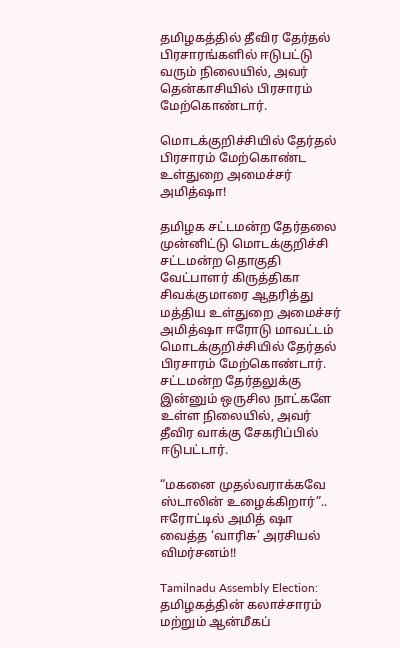தமிழகத்தில் தீவிர தேர்தல் பிரசாரங்களில் ஈடுபட்டு வரும் நிலையில், அவர் தென்காசியில் பிரசாரம் மேற்கொண்டார்.

மொடக்குறிச்சியில் தேர்தல் பிரசாரம் மேற்கொண்ட உள்துறை அமைச்சர் அமித்ஷா!

தமிழக சட்டமன்ற தேர்தலை முன்னிட்டு மொடக்குறிச்சி சட்டமன்ற தொகுதி வேட்பாளர் கிருத்திகா சிவக்குமாரை ஆதரித்து மத்திய உள்துறை அமைச்சர் அமித்ஷா ஈரோடு மாவட்டம் மொடக்குறிச்சியில் தேர்தல் பிரசாரம் மேற்கொண்டார். சட்டமன்ற தேர்தலுக்கு இன்னும் ஒருசில நாட்களே உள்ள நிலையில், அவர் தீவிர வாக்கு சேகரிப்பில் ஈடுபட்டார்.

“மகனை முதல்வராக்கவே ஸ்டாலின் உழைக்கிறார்”.. ஈரோட்டில் அமித் ஷா வைத்த ‘வாரிசு’ அரசியல் விமர்சனம்!!

Tamilnadu Assembly Election: தமிழகத்தின் கலாச்சாரம் மற்றும் ஆன்மீகப்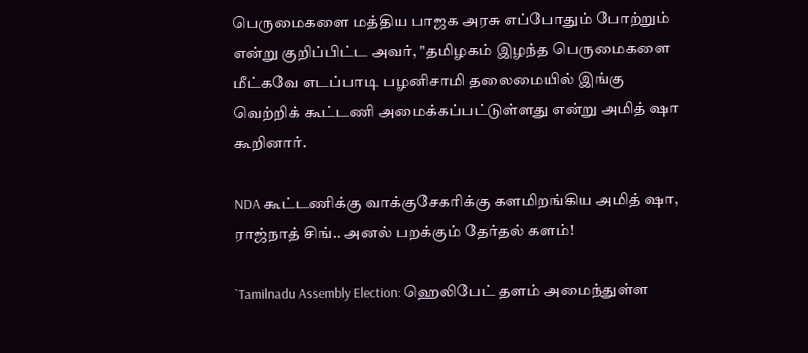பெருமைகளை மத்திய பாஜக அரசு எப்போதும் போற்றும் என்று குறிப்பிட்ட அவர், "தமிழகம் இழந்த பெருமைகளை மீட்கவே எடப்பாடி பழனிசாமி தலைமையில் இங்கு வெற்றிக் கூட்டணி அமைக்கப்பட்டுள்ளது என்று அமித் ஷா கூறினார்.

NDA கூட்டணிக்கு வாக்குசேகரிக்கு களமிறங்கிய அமித் ஷா, ராஜ்நாத் சிங்.. அனல் பறக்கும் தேர்தல் களம்!

`Tamilnadu Assembly Election: ஹெலிபேட் தளம் அமைந்துள்ள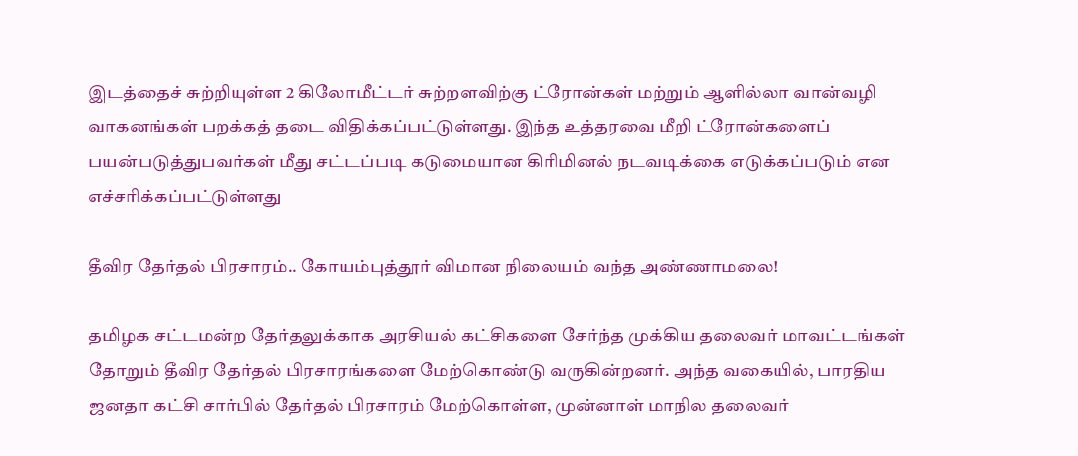இடத்தைச் சுற்றியுள்ள 2 கிலோமீட்டர் சுற்றளவிற்கு ட்ரோன்கள் மற்றும் ஆளில்லா வான்வழி வாகனங்கள் பறக்கத் தடை விதிக்கப்பட்டுள்ளது. இந்த உத்தரவை மீறி ட்ரோன்களைப் பயன்படுத்துபவர்கள் மீது சட்டப்படி கடுமையான கிரிமினல் நடவடிக்கை எடுக்கப்படும் என எச்சரிக்கப்பட்டுள்ளது

தீவிர தேர்தல் பிரசாரம்.. கோயம்புத்தூர் விமான நிலையம் வந்த அண்ணாமலை!

தமிழக சட்டமன்ற தேர்தலுக்காக அரசியல் கட்சிகளை சேர்ந்த முக்கிய தலைவர் மாவட்டங்கள் தோறும் தீவிர தேர்தல் பிரசாரங்களை மேற்கொண்டு வருகின்றனர். அந்த வகையில், பாரதிய ஜனதா கட்சி சார்பில் தேர்தல் பிரசாரம் மேற்கொள்ள, முன்னாள் மாநில தலைவர்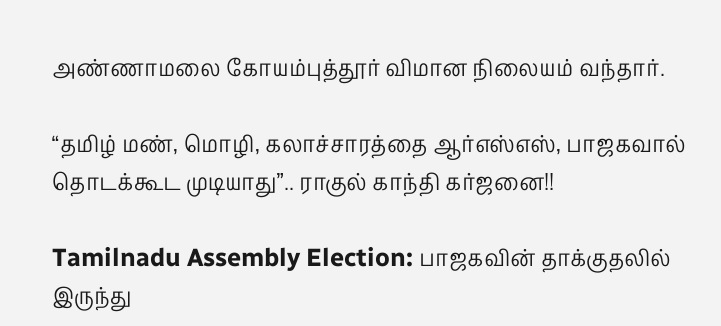அண்ணாமலை கோயம்புத்தூர் விமான நிலையம் வந்தார்.

“தமிழ் மண், மொழி, கலாச்சாரத்தை ஆர்எஸ்எஸ், பாஜகவால் தொடக்கூட முடியாது”.. ராகுல் காந்தி கர்ஜனை!!

Tamilnadu Assembly Election: பாஜகவின் தாக்குதலில் இருந்து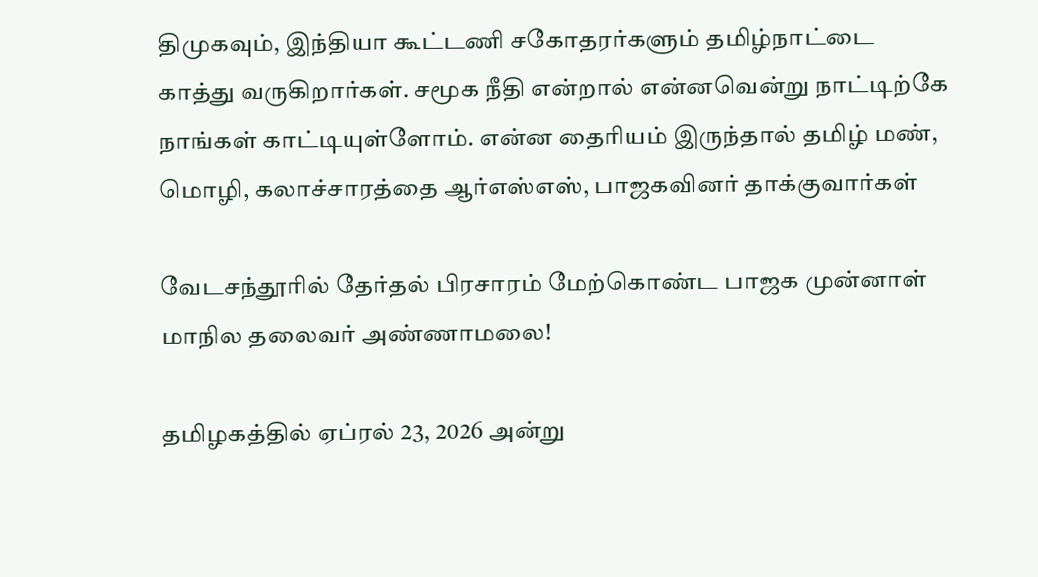திமுகவும், இந்தியா கூட்டணி சகோதரர்களும் தமிழ்நாட்டை காத்து வருகிறார்கள். சமூக நீதி என்றால் என்னவென்று நாட்டிற்கே நாங்கள் காட்டியுள்ளோம். என்ன தைரியம் இருந்தால் தமிழ் மண், மொழி, கலாச்சாரத்தை ஆர்எஸ்எஸ், பாஜகவினர் தாக்குவார்கள்

வேடசந்தூரில் தேர்தல் பிரசாரம் மேற்கொண்ட பாஜக முன்னாள் மாநில தலைவர் அண்ணாமலை!

தமிழகத்தில் ஏப்ரல் 23, 2026 அன்று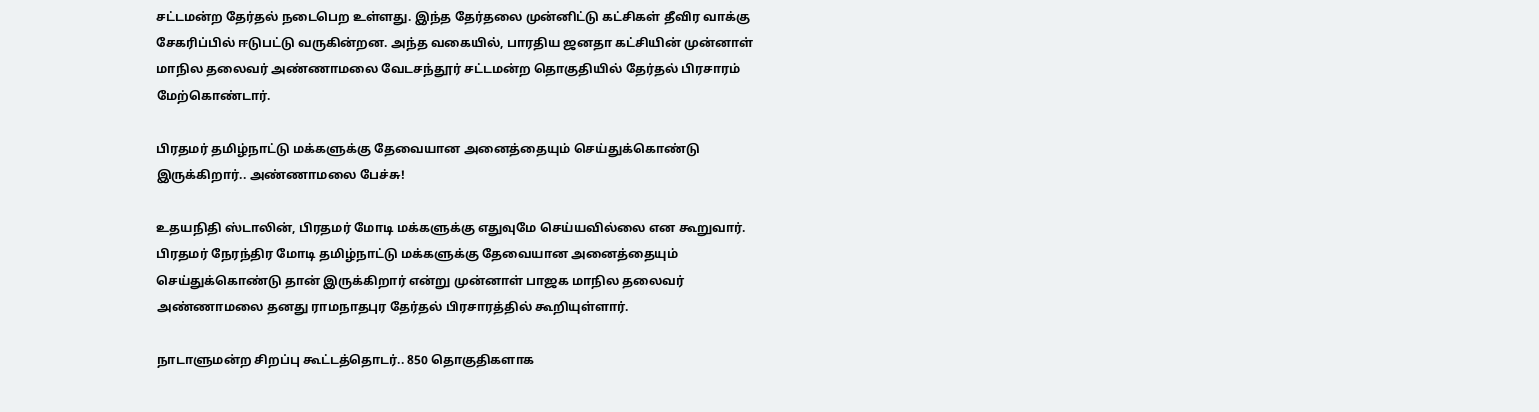சட்டமன்ற தேர்தல் நடைபெற உள்ளது. இந்த தேர்தலை முன்னிட்டு கட்சிகள் தீவிர வாக்கு சேகரிப்பில் ஈடுபட்டு வருகின்றன. அந்த வகையில், பாரதிய ஜனதா கட்சியின் முன்னாள் மாநில தலைவர் அண்ணாமலை வேடசந்தூர் சட்டமன்ற தொகுதியில் தேர்தல் பிரசாரம் மேற்கொண்டார்.

பிரதமர் தமிழ்நாட்டு மக்களுக்கு தேவையான அனைத்தையும் செய்துக்கொண்டு இருக்கிறார்.. அண்ணாமலை பேச்சு!

உதயநிதி ஸ்டாலின், பிரதமர் மோடி மக்களுக்கு எதுவுமே செய்யவில்லை என கூறுவார். பிரதமர் நேரந்திர மோடி தமிழ்நாட்டு மக்களுக்கு தேவையான அனைத்தையும் செய்துக்கொண்டு தான் இருக்கிறார் என்று முன்னாள் பாஜக மாநில தலைவர் அண்ணாமலை தனது ராமநாதபுர தேர்தல் பிரசாரத்தில் கூறியுள்ளார்.

நாடாளுமன்ற சிறப்பு கூட்டத்தொடர்.. 850 தொகுதிகளாக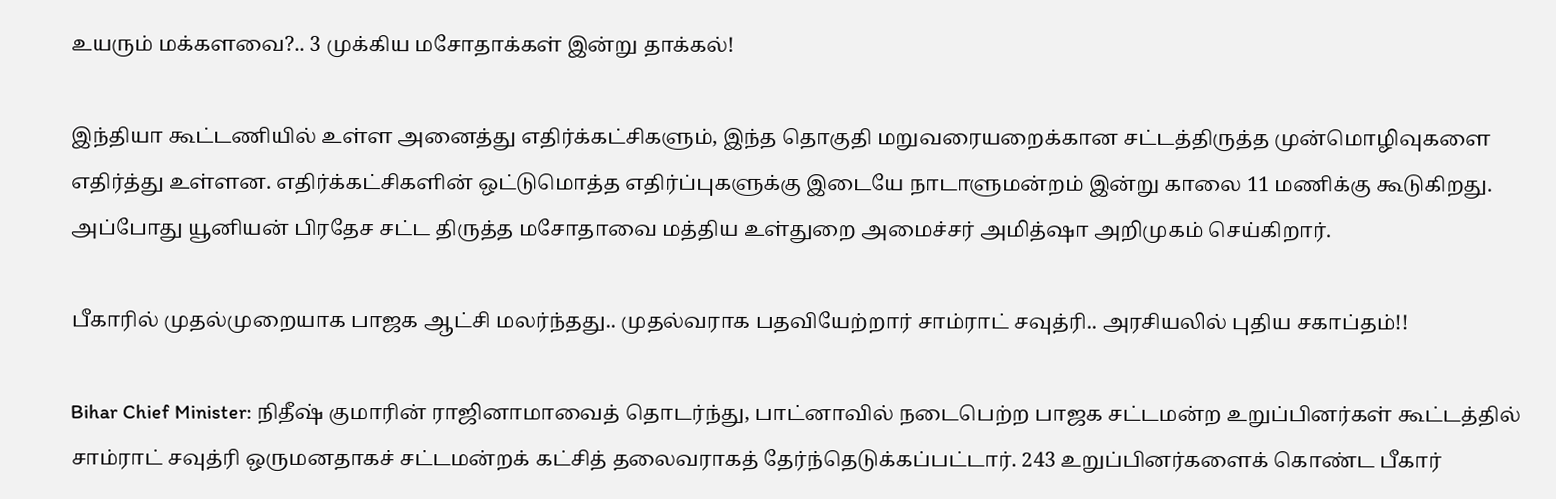உயரும் மக்களவை?.. 3 முக்கிய மசோதாக்கள் இன்று தாக்கல்!

இந்தியா கூட்டணியில் உள்ள அனைத்து எதிர்க்கட்சிகளும், இந்த தொகுதி மறுவரையறைக்கான சட்டத்திருத்த முன்மொழிவுகளை எதிர்த்து உள்ளன. எதிர்க்கட்சிகளின் ஒட்டுமொத்த எதிர்ப்புகளுக்கு இடையே நாடாளுமன்றம் இன்று காலை 11 மணிக்கு கூடுகிறது. அப்போது யூனியன் பிரதேச சட்ட திருத்த மசோதாவை மத்திய உள்துறை அமைச்சர் அமித்ஷா அறிமுகம் செய்கிறார்.

பீகாரில் முதல்முறையாக பாஜக ஆட்சி மலர்ந்தது.. முதல்வராக பதவியேற்றார் சாம்ராட் சவுத்ரி.. அரசியலில் புதிய சகாப்தம்!!

Bihar Chief Minister: நிதீஷ் குமாரின் ராஜினாமாவைத் தொடர்ந்து, பாட்னாவில் நடைபெற்ற பாஜக சட்டமன்ற உறுப்பினர்கள் கூட்டத்தில் சாம்ராட் சவுத்ரி ஒருமனதாகச் சட்டமன்றக் கட்சித் தலைவராகத் தேர்ந்தெடுக்கப்பட்டார். 243 உறுப்பினர்களைக் கொண்ட பீகார்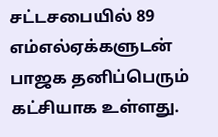சட்டசபையில் 89 எம்எல்ஏக்களுடன் பாஜக தனிப்பெரும் கட்சியாக உள்ளது.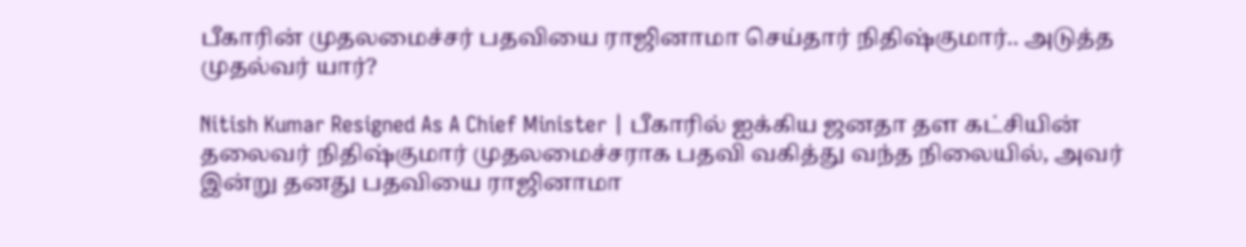பீகாரின் முதலமைச்சர் பதவியை ராஜினாமா செய்தார் நிதிஷ்குமார்.. அடுத்த முதல்வர் யார்?

Nitish Kumar Resigned As A Chief Minister | பீகாரில் ஐக்கிய ஜனதா தள கட்சியின் தலைவர் நிதிஷ்குமார் முதலமைச்சராக பதவி வகித்து வந்த நிலையில், அவர் இன்று தனது பதவியை ராஜினாமா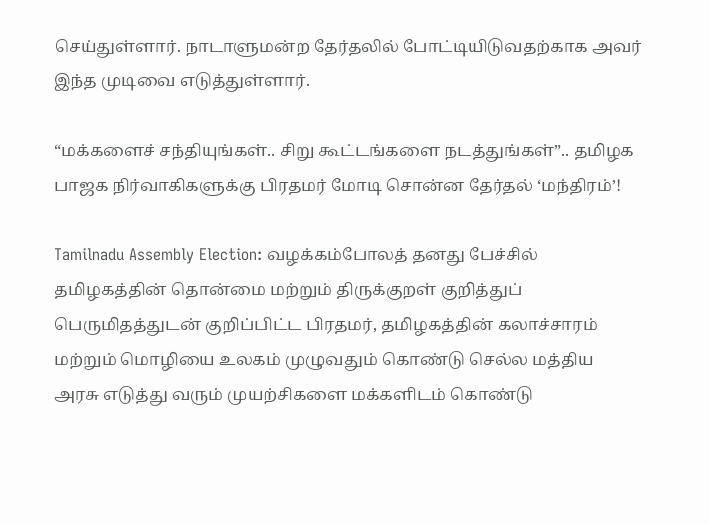செய்துள்ளார். நாடாளுமன்ற தேர்தலில் போட்டியிடுவதற்காக அவர் இந்த முடிவை எடுத்துள்ளார்.

“மக்களைச் சந்தியுங்கள்.. சிறு கூட்டங்களை நடத்துங்கள்”.. தமிழக பாஜக நிர்வாகிகளுக்கு பிரதமர் மோடி சொன்ன தேர்தல் ‘மந்திரம்’!

Tamilnadu Assembly Election: வழக்கம்போலத் தனது பேச்சில் தமிழகத்தின் தொன்மை மற்றும் திருக்குறள் குறித்துப் பெருமிதத்துடன் குறிப்பிட்ட பிரதமர், தமிழகத்தின் கலாச்சாரம் மற்றும் மொழியை உலகம் முழுவதும் கொண்டு செல்ல மத்திய அரசு எடுத்து வரும் முயற்சிகளை மக்களிடம் கொண்டு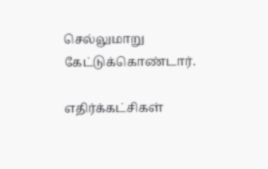செல்லுமாறு கேட்டுக்கொண்டார்.

எதிர்க்கட்சிகள்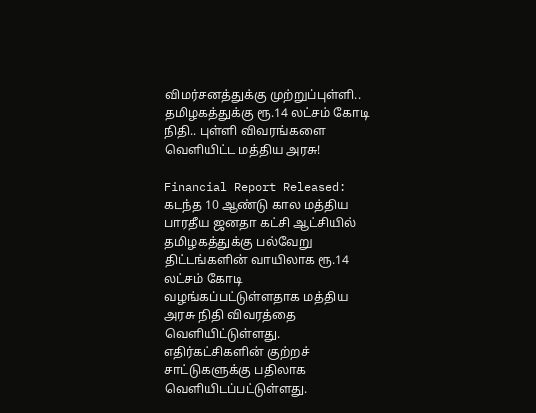விமர்சனத்துக்கு முற்றுப்புள்ளி.. தமிழகத்துக்கு ரூ.14 லட்சம் கோடி நிதி.. புள்ளி விவரங்களை வெளியிட்ட மத்திய அரசு!

Financial Report Released: கடந்த 10 ஆண்டு கால மத்திய பாரதீய ஜனதா கட்சி ஆட்சியில் தமிழகத்துக்கு பல்வேறு திட்டங்களின் வாயிலாக ரூ.14 லட்சம் கோடி வழங்கப்பட்டுள்ளதாக மத்திய அரசு நிதி விவரத்தை வெளியிட்டுள்ளது. எதிர்கட்சிகளின் குற்றச் சாட்டுகளுக்கு பதிலாக வெளியிடப்பட்டுள்ளது.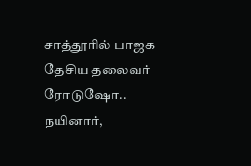சாத்தூரில் பாஜக தேசிய தலைவர் ரோடுஷோ.. நயினார்,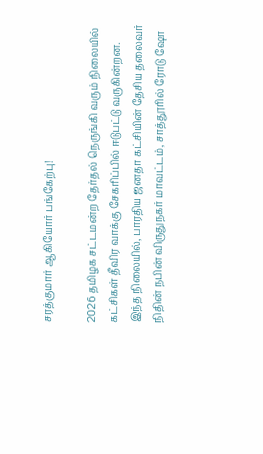சரத்குமார் ஆகியோர் பங்கேற்பு!

2026 தமிழக சட்டமன்ற தேர்தல் நெருங்கி வரும் நிலையில் கட்சிகள் தீவிர வாக்கு சேகரிப்பில் ஈடுபட்டு வருகின்றன. இந்த நிலையில், பாரதிய ஜனதா கட்சியின் தேசிய தலைவர் நிதின் நபின் விருதுநகர் மாவட்டம், சாத்தூரில் ரோடு ஷோ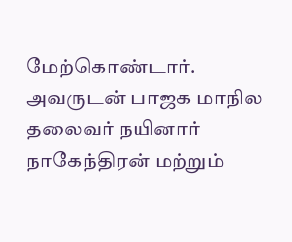மேற்கொண்டார். அவருடன் பாஜக மாநில தலைவர் நயினார் நாகேந்திரன் மற்றும்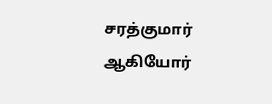சரத்குமார் ஆகியோர்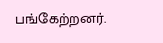பங்கேற்றனர்.